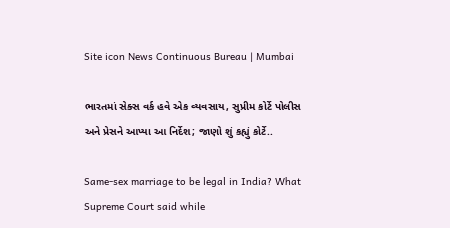Site icon News Continuous Bureau | Mumbai

ભારતમાં સેક્સ વર્ક હવે એક વ્યવસાય, સુપ્રીમ કોર્ટે પોલીસ અને પ્રેસને આપ્યા આ નિર્દેશ; જાણો શું કહ્યું કોર્ટે..

Same-sex marriage to be legal in India? What Supreme Court said while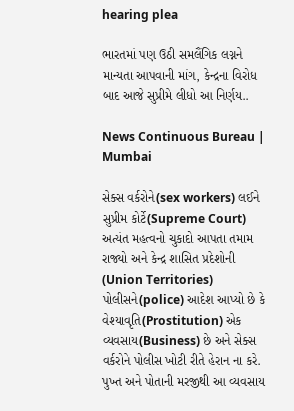hearing plea

ભારતમાં પણ ઉઠી સમલૈંગિક લગ્નને માન્યતા આપવાની માંગ, કેન્દ્રના વિરોધ બાદ આજે સુપ્રીમે લીધો આ નિર્ણય..

News Continuous Bureau | Mumbai

સેક્સ વર્કરોને(sex workers) લઈને સુપ્રીમ કોર્ટે(Supreme Court) અત્યંત મહત્વનો ચુકાદો આપતા તમામ રાજ્યો અને કેન્દ્ર શાસિત પ્રદેશોની (Union Territories) પોલીસને(police) આદેશ આપ્યો છે કે વેશ્યાવૃતિ(Prostitution) એક વ્યવસાય(Business) છે અને સેક્સ વર્કરોને પોલીસ ખોટી રીતે હેરાન ના કરે. પુખ્ત અને પોતાની મરજીથી આ વ્યવસાય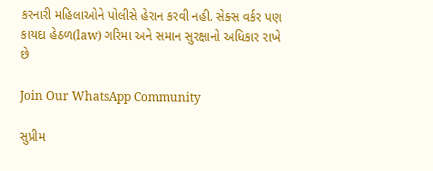કરનારી મહિલાઓને પોલીસે હેરાન કરવી નહી. સેક્સ વર્કર પણ કાયદા હેઠળ(law) ગરિમા અને સમાન સુરક્ષાનો અધિકાર રાખે છે

Join Our WhatsApp Community

સુપ્રીમ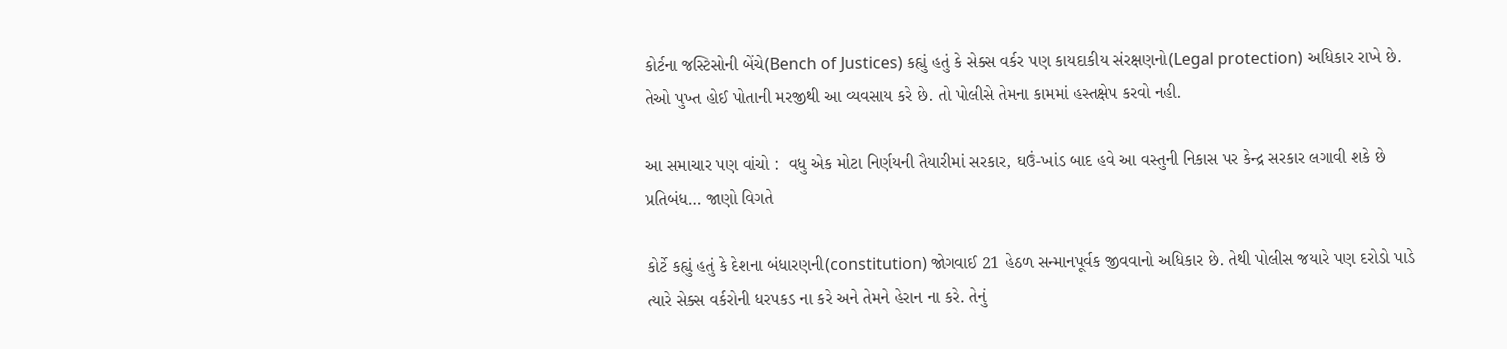કોર્ટના જસ્ટિસોની બેંચે(Bench of Justices) કહ્યું હતું કે સેક્સ વર્કર પણ કાયદાકીય સંરક્ષણનો(Legal protection) અધિકાર રાખે છે. તેઓ પુખ્ત હોઈ પોતાની મરજીથી આ વ્યવસાય કરે છે. તો પોલીસે તેમના કામમાં હસ્તક્ષેપ કરવો નહી.

આ સમાચાર પણ વાંચો :  વધુ એક મોટા નિર્ણયની તૈયારીમાં સરકાર, ઘઉં-ખાંડ બાદ હવે આ વસ્તુની નિકાસ પર કેન્દ્ર સરકાર લગાવી શકે છે પ્રતિબંધ… જાણો વિગતે

કોર્ટે કહ્યું હતું કે દેશના બંધારણની(constitution) જોગવાઈ 21 હેઠળ સન્માનપૂર્વક જીવવાનો અધિકાર છે. તેથી પોલીસ જયારે પણ દરોડો પાડે ત્યારે સેક્સ વર્કરોની ધરપકડ ના કરે અને તેમને હેરાન ના કરે. તેનું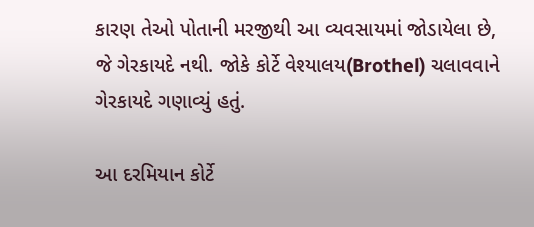કારણ તેઓ પોતાની મરજીથી આ વ્યવસાયમાં જોડાયેલા છે, જે ગેરકાયદે નથી. જોકે કોર્ટે વેશ્યાલય(Brothel) ચલાવવાને ગેરકાયદે ગણાવ્યું હતું.

આ દરમિયાન કોર્ટે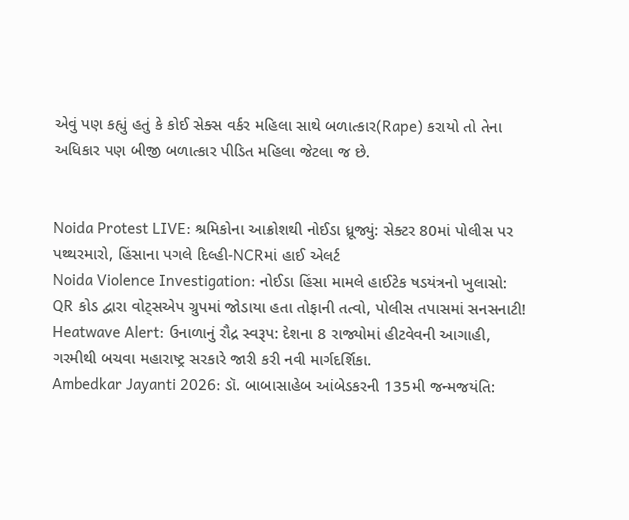એવું પણ કહ્યું હતું કે કોઈ સેક્સ વર્કર મહિલા સાથે બળાત્કાર(Rape) કરાયો તો તેના અધિકાર પણ બીજી બળાત્કાર પીડિત મહિલા જેટલા જ છે.


Noida Protest LIVE: શ્રમિકોના આક્રોશથી નોઈડા ધ્રૂજ્યું: સેક્ટર 80માં પોલીસ પર પથ્થરમારો, હિંસાના પગલે દિલ્હી-NCRમાં હાઈ એલર્ટ
Noida Violence Investigation: નોઈડા હિંસા મામલે હાઈટેક ષડયંત્રનો ખુલાસો: QR કોડ દ્વારા વોટ્સએપ ગ્રુપમાં જોડાયા હતા તોફાની તત્વો, પોલીસ તપાસમાં સનસનાટી!
Heatwave Alert: ઉનાળાનું રૌદ્ર સ્વરૂપ: દેશના 8 રાજ્યોમાં હીટવેવની આગાહી, ગરમીથી બચવા મહારાષ્ટ્ર સરકારે જારી કરી નવી માર્ગદર્શિકા.
Ambedkar Jayanti 2026: ડૉ. બાબાસાહેબ આંબેડકરની 135મી જન્મજયંતિ: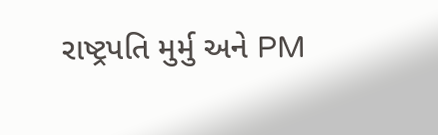રાષ્ટ્રપતિ મુર્મુ અને PM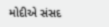મોદીએ સંસદ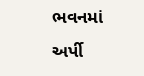ભવનમાં અર્પી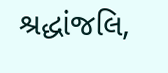શ્રદ્ધાંજલિ,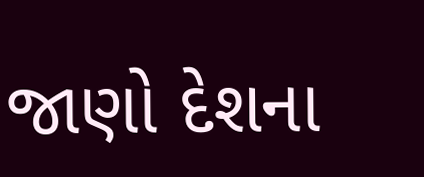જાણો દેશના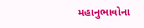મહાનુભાવોના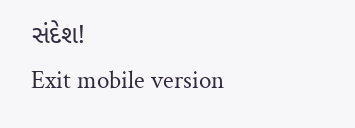સંદેશ!
Exit mobile version